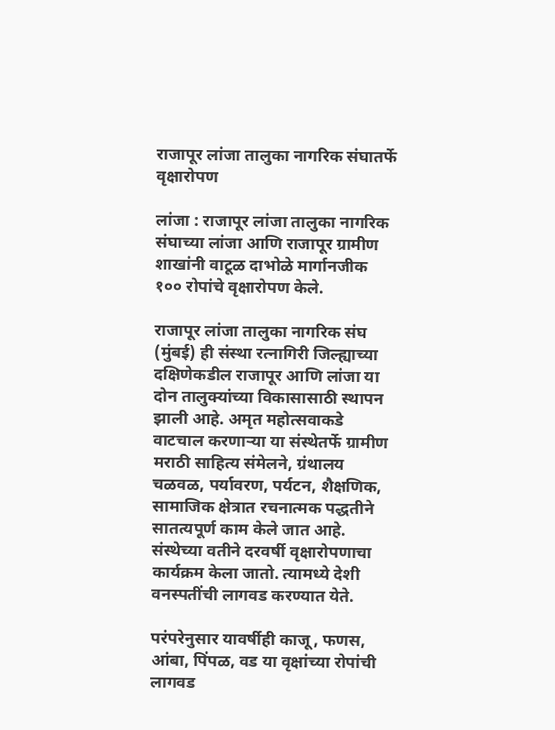राजापूर लांजा तालुका नागरिक संघातर्फे वृक्षारोपण

लांजा : राजापूर लांजा तालुका नागरिक संघाच्या लांजा आणि राजापूर ग्रामीण शाखांनी वाटूळ दाभोळे मार्गानजीक १०० रोपांचे वृक्षारोपण केले.

राजापूर लांजा तालुका नागरिक संघ (मुंबई) ही संस्था रत्नागिरी जिल्ह्याच्या दक्षिणेकडील राजापूर आणि लांजा या दोन तालुक्यांच्या विकासासाठी स्थापन झाली आहे. अमृत महोत्सवाकडे वाटचाल करणाऱ्या या संस्थेतर्फे ग्रामीण मराठी साहित्य संमेलने, ग्रंथालय चळवळ, पर्यावरण, पर्यटन, शैक्षणिक, सामाजिक क्षेत्रात रचनात्मक पद्धतीने सातत्यपूर्ण काम केले जात आहे. संस्थेच्या वतीने दरवर्षी वृक्षारोपणाचा कार्यक्रम केला जातो. त्यामध्ये देशी वनस्पतींची लागवड करण्यात येते.

परंपरेनुसार यावर्षीही काजू, फणस, आंबा, पिंपळ, वड या वृक्षांच्या रोपांची लागवड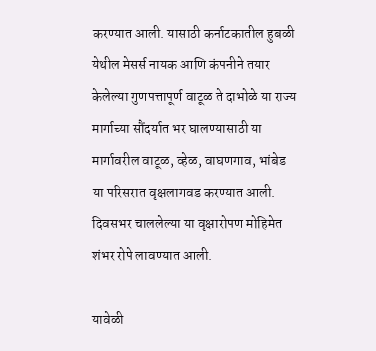करण्यात आली. यासाठी कर्नाटकातील हुबळी येथील मेसर्स नायक आणि कंपनीने तयार केलेल्या गुणपत्तापूर्ण वाटूळ ते दाभोळे या राज्य मार्गाच्या सौंदर्यात भर घालण्यासाठी या मार्गावरील वाटूळ, व्हेळ, वाघणगाव, भांबेड या परिसरात वृक्षलागवड करण्यात आली. दिवसभर चाललेल्या या वृक्षारोपण मोहिमेत शंभर रोपे लावण्यात आली.

यावेळी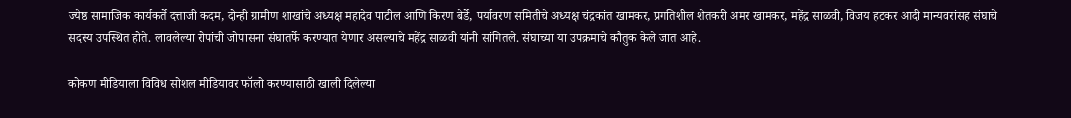ज्येष्ठ सामाजिक कार्यकर्ते दत्ताजी कदम, दोन्ही ग्रामीण शाखांचे अध्यक्ष महादेव पाटील आणि किरण बेर्डे, पर्यावरण समितीचे अध्यक्ष चंद्रकांत खामकर, प्रगतिशील शेतकरी अमर खामकर, महेंद्र साळवी, विजय हटकर आदी मान्यवरांसह संघाचे सदस्य उपस्थित होते. लावलेल्या रोपांची जोपासना संघातर्फे करण्यात येणार असल्याचे महेंद्र साळवी यांनी सांगितले. संघाच्या या उपक्रमाचे कौतुक केले जात आहे.

कोकण मीडियाला विविध सोशल मीडियावर फॉलो करण्यासाठी खाली दिलेल्या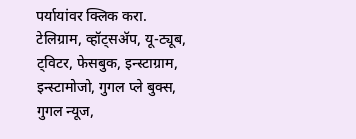पर्यायांवर क्लिक करा.
टेलिग्राम, व्हॉट्सॲप, यू-ट्यूब, ट्विटर, फेसबुक, इन्स्टाग्राम, इन्स्टामोजो, गुगल प्ले बुक्स, गुगल न्यूज,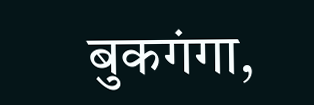बुकगंगा,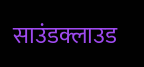साउंडक्लाउड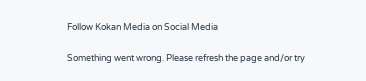Follow Kokan Media on Social Media

Something went wrong. Please refresh the page and/or try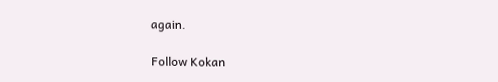again.

Follow Kokan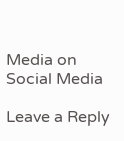Media on Social Media

Leave a Reply